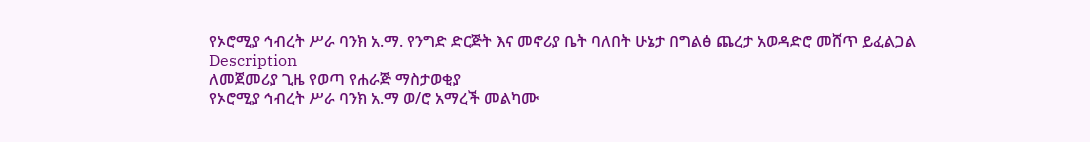የኦሮሚያ ኅብረት ሥራ ባንክ አ.ማ. የንግድ ድርጅት እና መኖሪያ ቤት ባለበት ሁኔታ በግልፅ ጨረታ አወዳድሮ መሸጥ ይፈልጋል
Description
ለመጀመሪያ ጊዜ የወጣ የሐራጅ ማስታወቂያ
የኦሮሚያ ኅብረት ሥራ ባንክ አ.ማ ወ/ሮ አማረች መልካሙ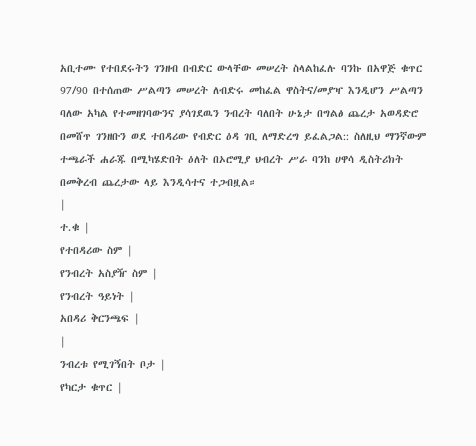አቢተሙ የተበደሩትን ገንዘብ በብድር ውላቸው መሠረት ስላልከፈሉ ባንኩ በአዋጅ ቁጥር 97/90 በተሰጠው ሥልጣን መሠረት ለብድሩ መከፈል ዋስትና/መያዣ እንዲሆን ሥልጣን ባለው አካል የተመዘገባውንና ያሳገደዉን ንብረት ባለበት ሁኔታ በግልፅ ጨረታ አወዳድሮ በመሸጥ ገንዘቡን ወደ ተበዳሪው የብድር ዕዳ ገቢ ለማድረግ ይፈልጋል:: ስለዚህ ማንኛውም ተጫራች ሐራጁ በሚካሄድበት ዕለት በኦሮሚያ ህብረት ሥራ ባንከ ሀዋሳ ዲስትሪክት በመቅረብ ጨረታው ላይ እንዲሳተና ተጋብዟል።
|
ተ.ቁ |
የተበዳሪው ስም |
የንብረት አስያዥ ስም |
የንብረት ዓይነት |
አበዳሪ ቅርንጫፍ |
|
ንብረቱ የሚገኝበት ቦታ |
የካርታ ቁጥር |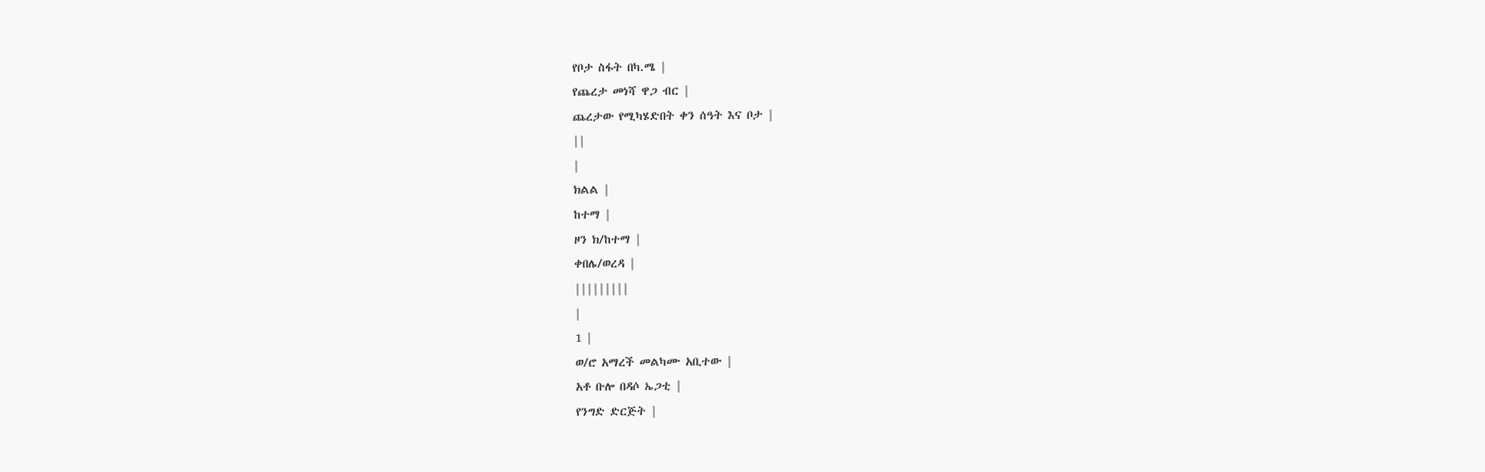የቦታ ስፋት በካ.ሜ |
የጨረታ መነሻ ዋጋ ብር |
ጨረታው የሚካሄድበት ቀን ሰዓት እና ቦታ |
||
|
ክልል |
ከተማ |
ዞን ክ/ከተማ |
ቀበሌ/ወረዳ |
|||||||||
|
1 |
ወ/ሮ አማረች መልካሙ አቢተው |
አቶ ቡሎ በዳሶ ኤጋቲ |
የንግድ ድርጅት |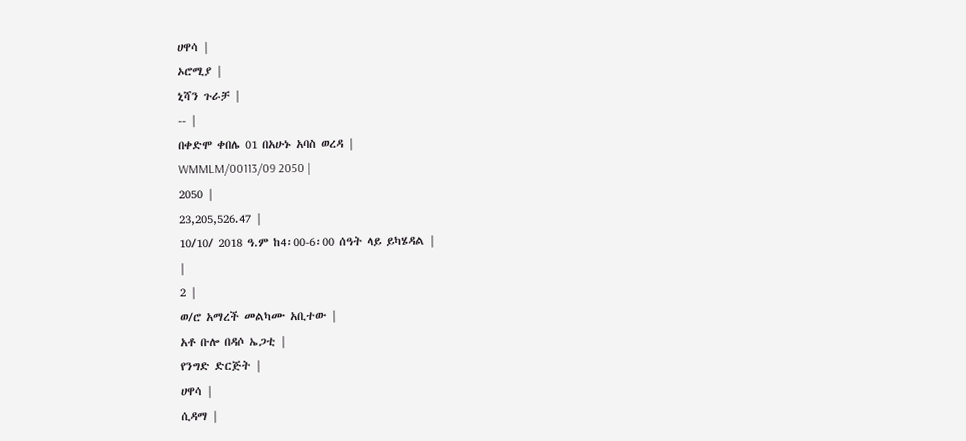ሀዋሳ |
ኦሮሚያ |
ኒሻን ጉራቻ |
-- |
በቀድሞ ቀበሌ 01 በአሁኑ አባስ ወረዳ |
WMMLM/00113/09 2050 |
2050 |
23,205,526.47 |
10/10/ 2018 ዓ.ም ከ4፡00-6፡00 ሰዓት ላይ ይካሄዳል |
|
2 |
ወ/ሮ አማረች መልካሙ አቢተው |
አቶ ቡሎ በዳሶ ኤጋቲ |
የንግድ ድርጅት |
ሀዋሳ |
ሲዳማ |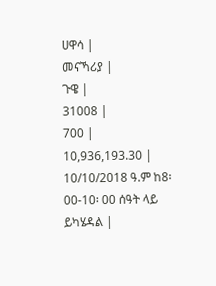ሀዋሳ |
መናኻሪያ |
ጉዌ |
31008 |
700 |
10,936,193.30 |
10/10/2018 ዓ.ም ከ8፡00-10፡ 00 ሰዓት ላይ ይካሄዳል |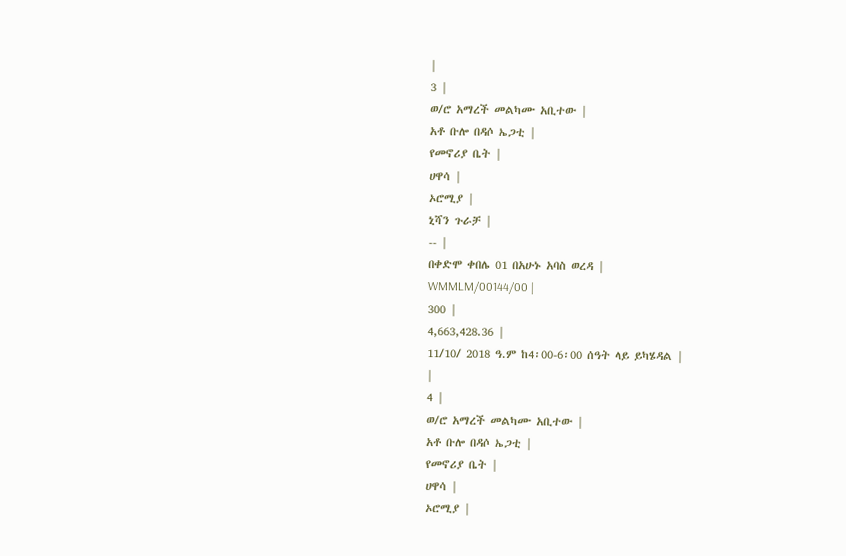|
3 |
ወ/ሮ አማረች መልካሙ አቢተው |
አቶ ቡሎ በዳሶ ኤጋቲ |
የመኖሪያ ቤት |
ሀዋሳ |
ኦሮሚያ |
ኒሻን ጉራቻ |
-- |
በቀድሞ ቀበሌ 01 በአሁኑ አባስ ወረዳ |
WMMLM/00144/00 |
300 |
4,663,428.36 |
11/10/ 2018 ዓ.ም ከ4፡00-6፡00 ሰዓት ላይ ይካሄዳል |
|
4 |
ወ/ሮ አማረች መልካሙ አቢተው |
አቶ ቡሎ በዳሶ ኤጋቲ |
የመኖሪያ ቤት |
ሀዋሳ |
ኦሮሚያ |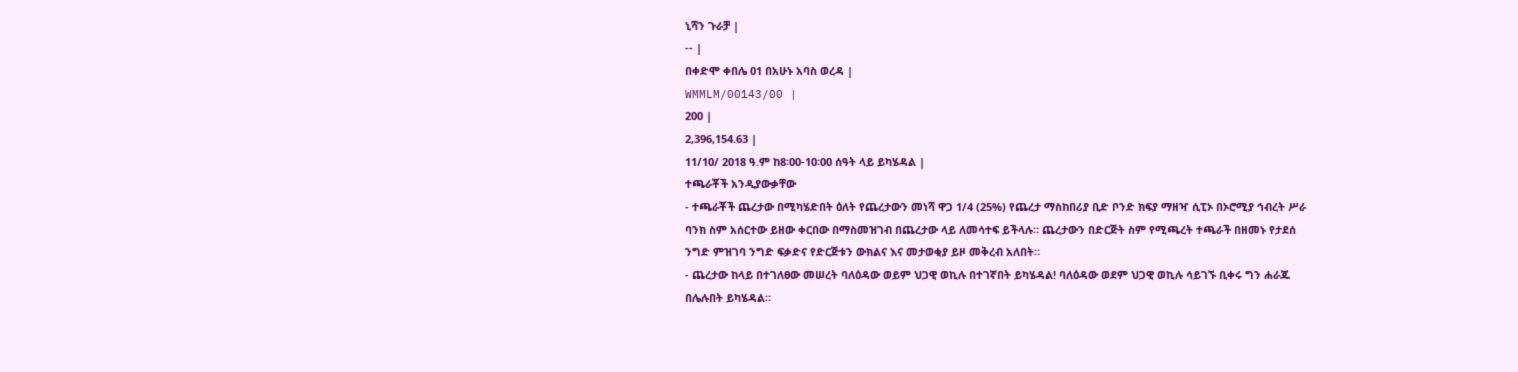ኒሻን ጉራቻ |
-- |
በቀድሞ ቀበሌ 01 በአሁኑ አባስ ወረዳ |
WMMLM/00143/00 |
200 |
2,396,154.63 |
11/10/ 2018 ዓ.ም ከ8፡00-10፡00 ሰዓት ላይ ይካሄዳል |
ተጫራቾች አንዲያውቃቸው
- ተጫራቾች ጨረታው በሚካሄድበት ዕለት የጨረታውን መነሻ ዋጋ 1/4 (25%) የጨረታ ማስከበሪያ ቢድ ቦንድ ክፍያ ማዘዣ ሲፒኦ በኦሮሚያ ኅብረት ሥራ ባንክ ስም አሰርተው ይዘው ቀርበው በማስመዝገብ በጨረታው ላይ ለመሳተፍ ይችላሉ። ጨረታውን በድርጅት ስም የሚጫረት ተጫራች በዘመኑ የታደሰ ንግድ ምዝገባ ንግድ ፍቃድና የድርጅቱን ውክልና እና መታወቂያ ይዞ መቅረብ አለበት።
- ጨረታው ከላይ በተገለፀው መሠረት ባለዕዳው ወይም ህጋዊ ወኪሉ በተገኛበት ይካሄዳል! ባለዕዳው ወደም ህጋዊ ወኪሉ ሳይገኙ ቢቀሩ ግን ሐራጁ በሌሉበት ይካሄዳል።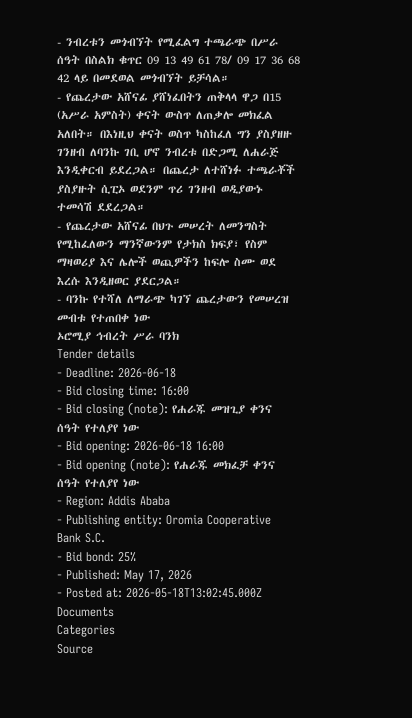- ንብረቱን መጎብኘት የሚፈልግ ተጫራጭ በሥራ ሰዓት በስልክ ቁጥር 09 13 49 61 78/ 09 17 36 68 42 ላይ በመደወል መጎብኘት ይቻሳል።
- የጨረታው አሸናፊ ያሸነፈበትን ጠቅላላ ዋጋ በ15 (አሥራ አምስት) ቀናት ውስጥ ለጠቃሎ መክፈል አለበት። በእነዚህ ቀናት ወስጥ ካስከፈለ ግን ያስያዘዙ ገንዘብ ለባንኩ ገቢ ሆኖ ንብረቱ በድጋሚ ለሐራጅ እንዲቀርብ ይደረጋል። በጨረታ ለተሸነፉ ተጫራቾች ያስያዙት ሲፒኦ ወደንም ጥሪ ገንዘብ ወዲያውኑ ተመሳሽ ደደረጋል።
- የጨረታው አሸናፊ በህጉ መሠረት ለመንግስት የሚከፈለውን ማንኛውንም የታክስ ክፍያ፣ የስም ማዛወሪያ እና ሌሎች ወጪዎችን ከፍሎ ስሙ ወደ እረሱ እንዲዘወር ያደርጋል።
- ባንኩ የተሻለ ለማራጭ ካገኘ ጨረታውን የመሠረዝ መብቱ የተጠበቀ ነው
ኦሮሚያ ኅብረት ሥራ ባንክ
Tender details
- Deadline: 2026-06-18
- Bid closing time: 16:00
- Bid closing (note): የሐራጁ መዝጊያ ቀንና ሰዓት የተለያየ ነው
- Bid opening: 2026-06-18 16:00
- Bid opening (note): የሐራጁ መክፈቻ ቀንና ሰዓት የተለያየ ነው
- Region: Addis Ababa
- Publishing entity: Oromia Cooperative Bank S.C.
- Bid bond: 25%
- Published: May 17, 2026
- Posted at: 2026-05-18T13:02:45.000Z
Documents
Categories
Source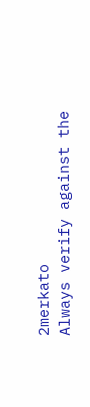2merkato
Always verify against the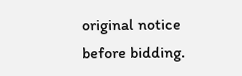original notice before bidding.